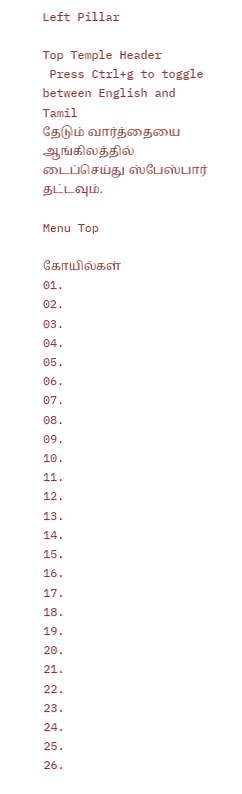Left Pillar

Top Temple Header
 Press Ctrl+g to toggle between English and Tamil
தேடும் வார்த்தையை ஆங்கிலத்தில் டைப்செய்து ஸ்பேஸ்பார் தட்டவும்.

Menu Top

கோயில்கள்
01.
02.
03.
04.
05.
06.
07.
08.
09.
10.
11.
12.
13.
14.
15.
16.
17.
18.
19.
20.
21.
22.
23.
24.
25.
26.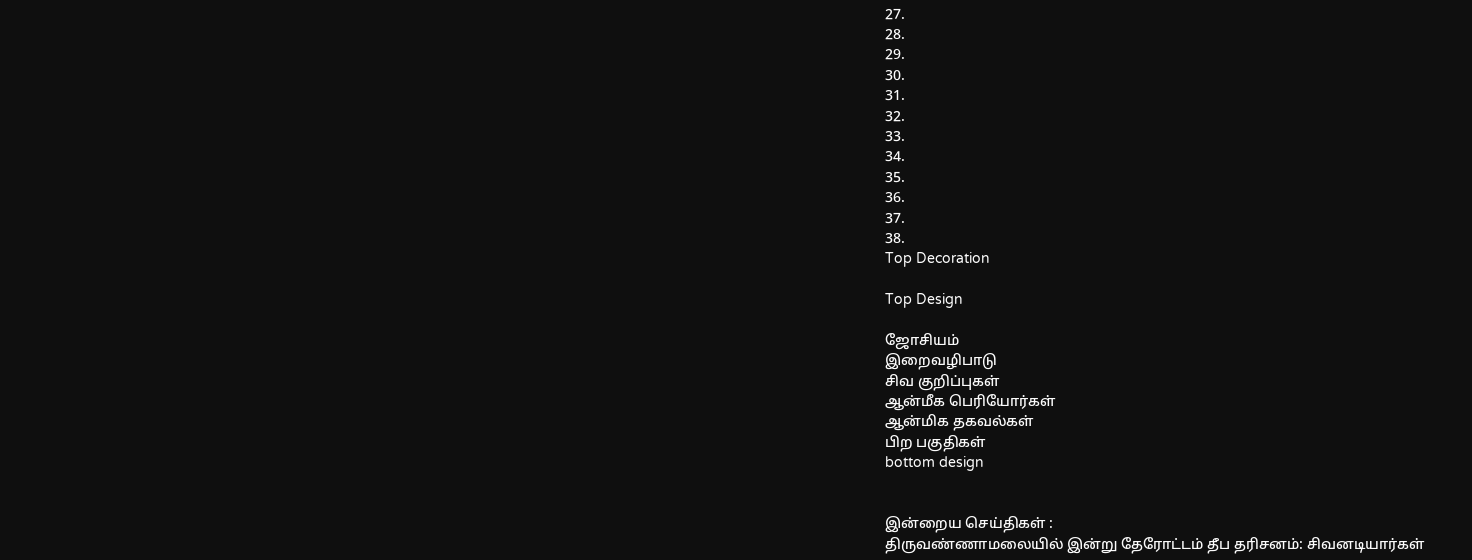27.
28.
29.
30.
31.
32.
33.
34.
35.
36.
37.
38.
Top Decoration

Top Design

ஜோசியம்
இறைவழிபாடு
சிவ குறிப்புகள்
ஆன்மீக பெரியோர்கள்
ஆன்மிக தகவல்கள்
பிற பகுதிகள்
bottom design


இன்றைய செய்திகள் :
திருவண்ணாமலையில் இன்று தேரோட்டம் தீப தரிசனம்: சிவனடியார்கள்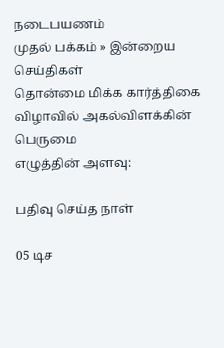நடைபயணம்
முதல் பக்கம் » இன்றைய செய்திகள்
தொன்மை மிக்க கார்த்திகை விழாவில் அகல்விளக்கின் பெருமை
எழுத்தின் அளவு:

பதிவு செய்த நாள்

05 டிச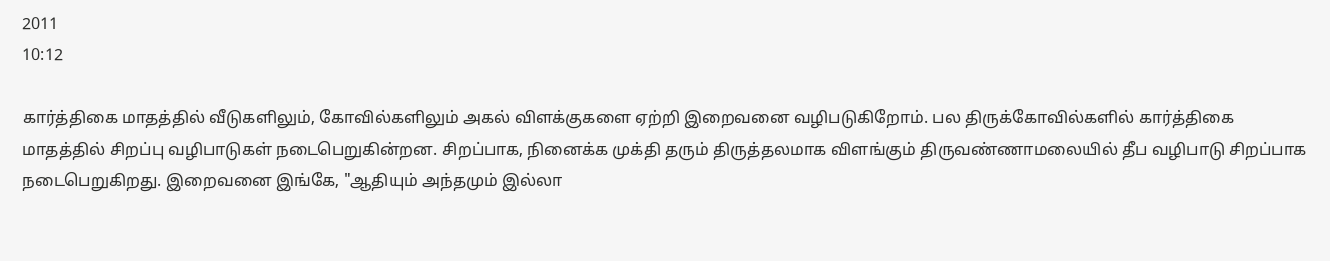2011
10:12

கார்த்திகை மாதத்தில் வீடுகளிலும், கோவில்களிலும் அகல் விளக்குகளை ஏற்றி இறைவனை வழிபடுகிறோம். பல திருக்கோவில்களில் கார்த்திகை மாதத்தில் சிறப்பு வழிபாடுகள் நடைபெறுகின்றன. சிறப்பாக, நினைக்க முக்தி தரும் திருத்தலமாக விளங்கும் திருவண்ணாமலையில் தீப வழிபாடு சிறப்பாக நடைபெறுகிறது. இறைவனை இங்கே, "ஆதியும் அந்தமும் இல்லா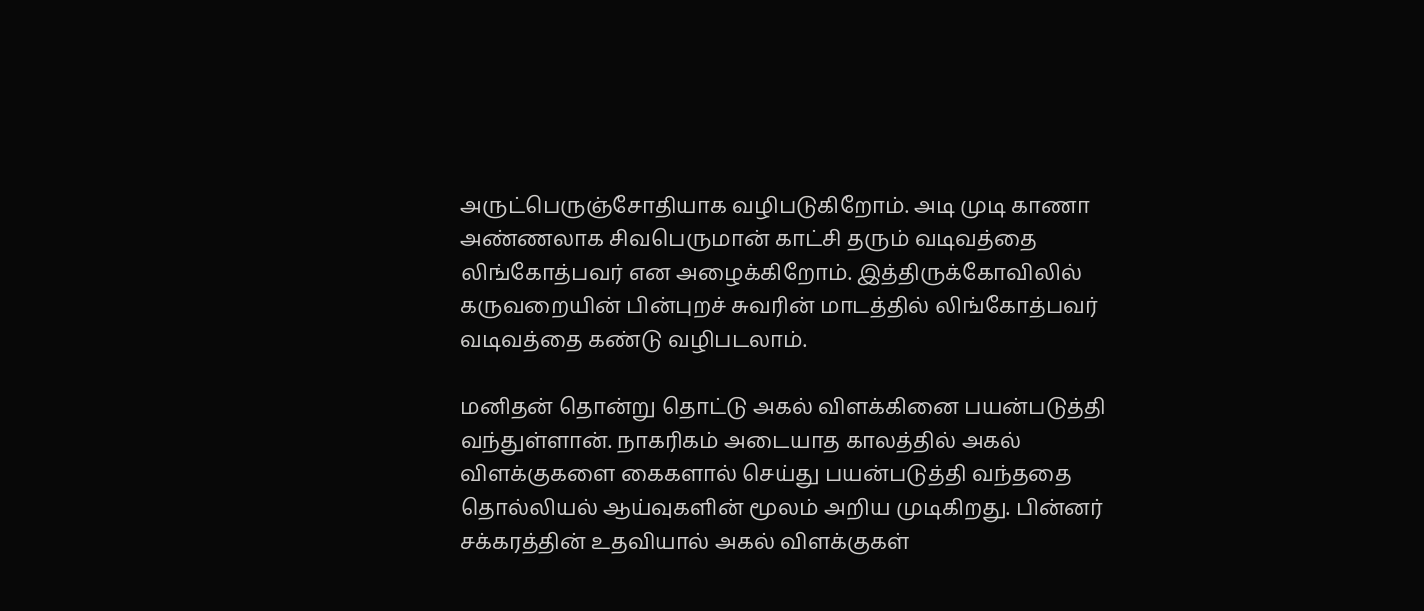அருட்பெருஞ்சோதியாக வழிபடுகிறோம். அடி முடி காணா அண்ணலாக சிவபெருமான் காட்சி தரும் வடிவத்தை லிங்கோத்பவர் என அழைக்கிறோம். இத்திருக்கோவிலில் கருவறையின் பின்புறச் சுவரின் மாடத்தில் லிங்கோத்பவர் வடிவத்தை கண்டு வழிபடலாம்.

மனிதன் தொன்று தொட்டு அகல் விளக்கினை பயன்படுத்தி வந்துள்ளான். நாகரிகம் அடையாத காலத்தில் அகல் விளக்குகளை கைகளால் செய்து பயன்படுத்தி வந்ததை தொல்லியல் ஆய்வுகளின் மூலம் அறிய முடிகிறது. பின்னர் சக்கரத்தின் உதவியால் அகல் விளக்குகள்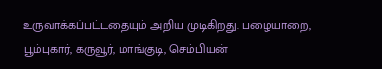உருவாக்கப்பட்டதையும் அறிய முடிகிறது. பழையாறை, பூம்புகார், கருவூர், மாங்குடி, செம்பியன்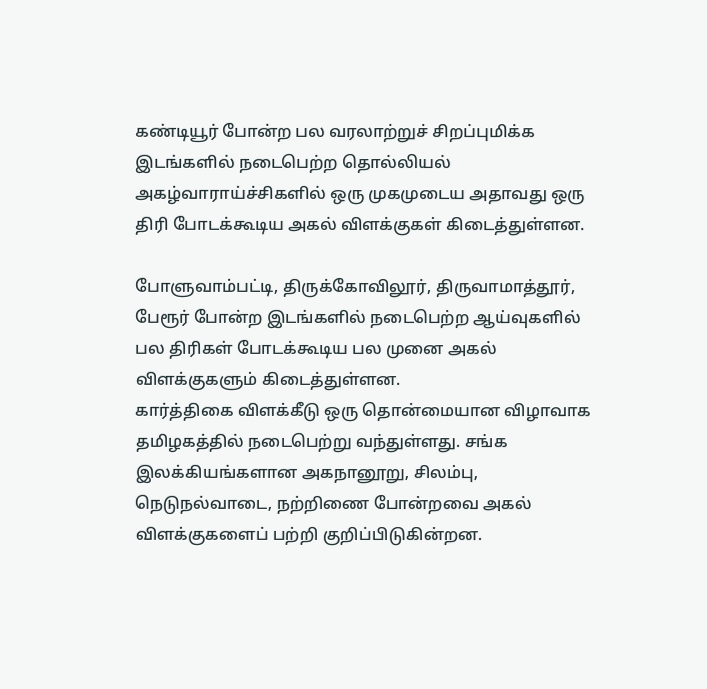கண்டியூர் போன்ற பல வரலாற்றுச் சிறப்புமிக்க இடங்களில் நடைபெற்ற தொல்லியல் அகழ்வாராய்ச்சிகளில் ஒரு முகமுடைய அதாவது ஒரு திரி போடக்கூடிய அகல் விளக்குகள் கிடைத்துள்ளன.

போளுவாம்பட்டி, திருக்கோவிலூர், திருவாமாத்தூர், பேரூர் போன்ற இடங்களில் நடைபெற்ற ஆய்வுகளில் பல திரிகள் போடக்கூடிய பல முனை அகல் விளக்குகளும் கிடைத்துள்ளன.
கார்த்திகை விளக்கீடு ஒரு தொன்மையான விழாவாக தமிழகத்தில் நடைபெற்று வந்துள்ளது. சங்க இலக்கியங்களான அகநானூறு, சிலம்பு, நெடுநல்வாடை, நற்றிணை போன்றவை அகல் விளக்குகளைப் பற்றி குறிப்பிடுகின்றன.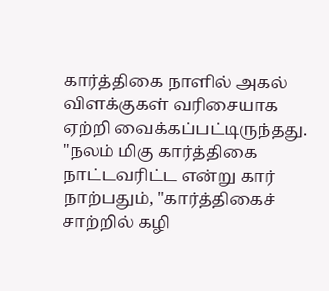கார்த்திகை நாளில் அகல் விளக்குகள் வரிசையாக ஏற்றி வைக்கப்பட்டிருந்தது. "நலம் மிகு கார்த்திகை நாட்டவரிட்ட என்று கார் நாற்பதும், "கார்த்திகைச் சாற்றில் கழி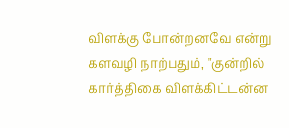விளக்கு போன்றனவே என்று களவழி நாற்பதும், "குன்றில் கார்த்திகை விளக்கிட்டன்ன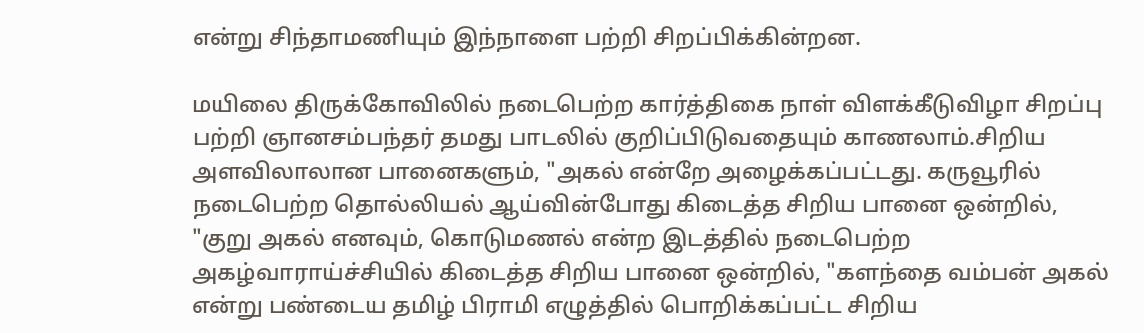என்று சிந்தாமணியும் இந்நாளை பற்றி சிறப்பிக்கின்றன.

மயிலை திருக்கோவிலில் நடைபெற்ற கார்த்திகை நாள் விளக்கீடுவிழா சிறப்பு பற்றி ஞானசம்பந்தர் தமது பாடலில் குறிப்பிடுவதையும் காணலாம்.சிறிய அளவிலாலான பானைகளும், "அகல் என்றே அழைக்கப்பட்டது. கருவூரில் நடைபெற்ற தொல்லியல் ஆய்வின்போது கிடைத்த சிறிய பானை ஒன்றில், "குறு அகல் எனவும், கொடுமணல் என்ற இடத்தில் நடைபெற்ற அகழ்வாராய்ச்சியில் கிடைத்த சிறிய பானை ஒன்றில், "களந்தை வம்பன் அகல் என்று பண்டைய தமிழ் பிராமி எழுத்தில் பொறிக்கப்பட்ட சிறிய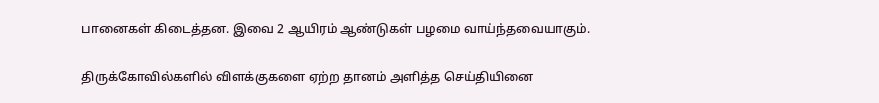பானைகள் கிடைத்தன. இவை 2 ஆயிரம் ஆண்டுகள் பழமை வாய்ந்தவையாகும்.

திருக்கோவில்களில் விளக்குகளை ஏற்ற தானம் அளித்த செய்தியினை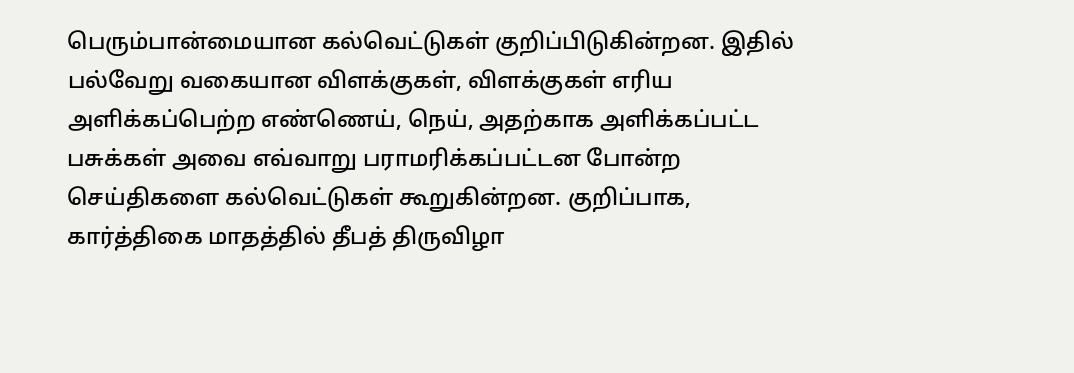பெரும்பான்மையான கல்வெட்டுகள் குறிப்பிடுகின்றன. இதில் பல்வேறு வகையான விளக்குகள், விளக்குகள் எரிய அளிக்கப்பெற்ற எண்ணெய், நெய், அதற்காக அளிக்கப்பட்ட பசுக்கள் அவை எவ்வாறு பராமரிக்கப்பட்டன போன்ற செய்திகளை கல்வெட்டுகள் கூறுகின்றன. குறிப்பாக, கார்த்திகை மாதத்தில் தீபத் திருவிழா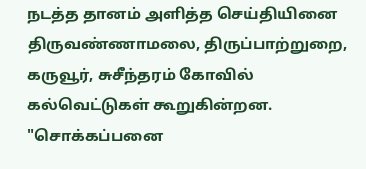நடத்த தானம் அளித்த செய்தியினை திருவண்ணாமலை, திருப்பாற்றுறை, கருவூர், சுசீந்தரம் கோவில் கல்வெட்டுகள் கூறுகின்றன. "சொக்கப்பனை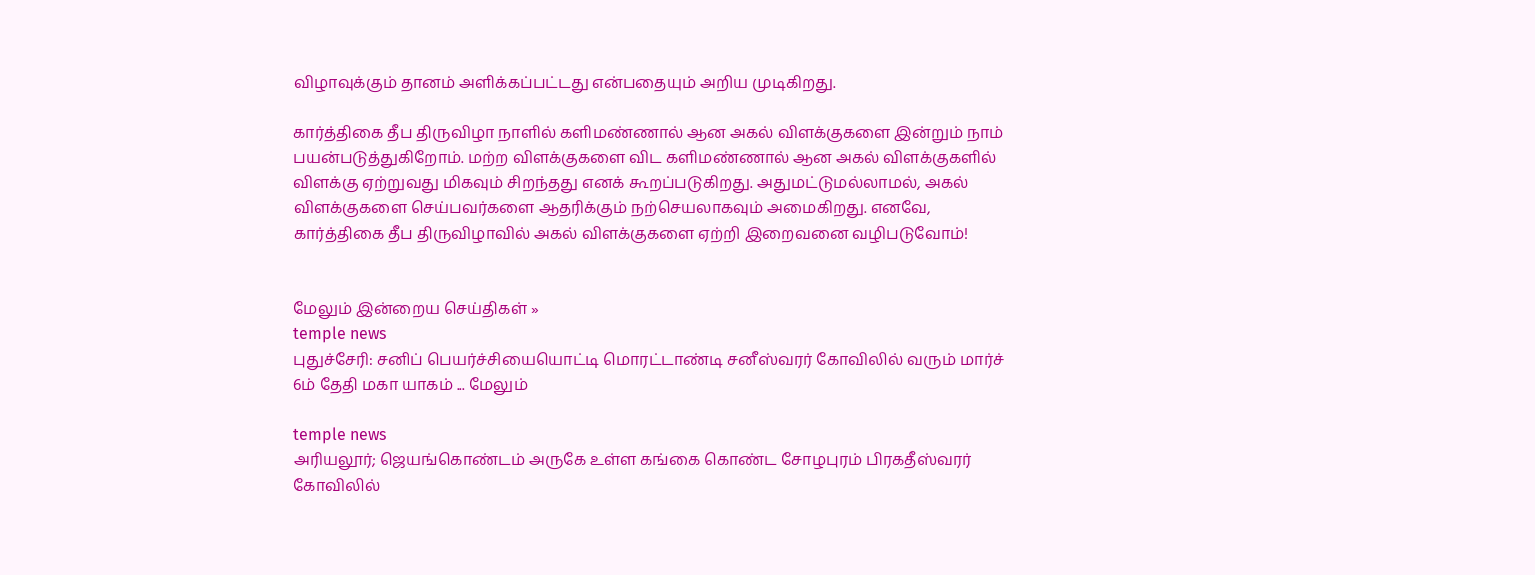விழாவுக்கும் தானம் அளிக்கப்பட்டது என்பதையும் அறிய முடிகிறது.

கார்த்திகை தீப திருவிழா நாளில் களிமண்ணால் ஆன அகல் விளக்குகளை இன்றும் நாம் பயன்படுத்துகிறோம். மற்ற விளக்குகளை விட களிமண்ணால் ஆன அகல் விளக்குகளில் விளக்கு ஏற்றுவது மிகவும் சிறந்தது எனக் கூறப்படுகிறது. அதுமட்டுமல்லாமல், அகல் விளக்குகளை செய்பவர்களை ஆதரிக்கும் நற்செயலாகவும் அமைகிறது. எனவே, கார்த்திகை தீப திருவிழாவில் அகல் விளக்குகளை ஏற்றி இறைவனை வழிபடுவோம்!


மேலும் இன்றைய செய்திகள் »
temple news
புதுச்சேரி: சனிப் பெயர்ச்சியையொட்டி மொரட்டாண்டி சனீஸ்வரர் கோவிலில் வரும் மார்ச் 6ம் தேதி மகா யாகம் ... மேலும்

temple news
அரியலூர்; ஜெயங்கொண்டம் அருகே உள்ள கங்கை கொண்ட சோழபுரம் பிரகதீஸ்வரர் கோவிலில்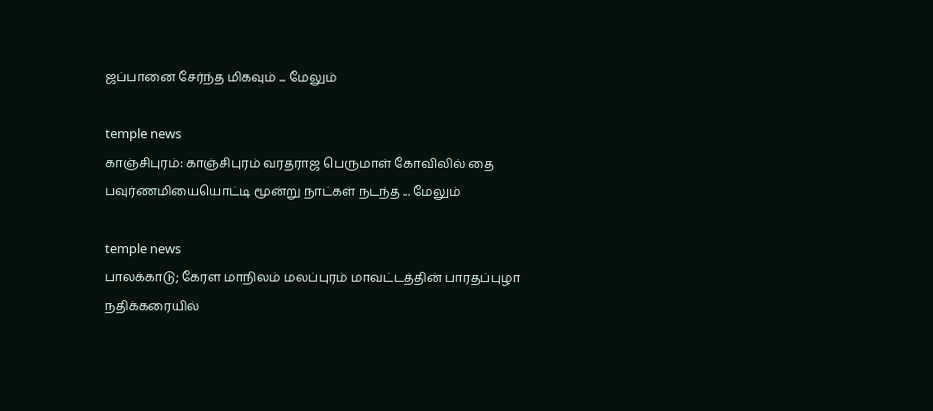ஜப்பானை சேர்ந்த மிகவும் ... மேலும்

temple news
காஞ்சிபுரம்: காஞ்சிபுரம் வரதராஜ பெருமாள் கோவிலில் தை பவுர்ணமியையொட்டி மூன்று நாட்கள் நடந்த ... மேலும்

temple news
பாலக்காடு; கேரள மாநிலம் மலப்புரம் மாவட்டத்தின் பாரதப்புழா நதிக்கரையில்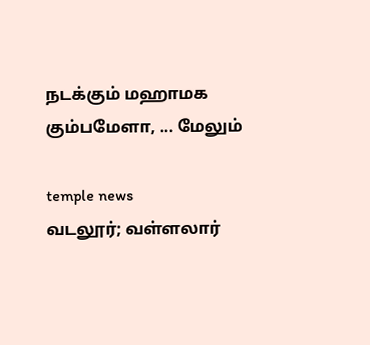நடக்கும் மஹாமக கும்பமேளா, ... மேலும்

temple news
வடலூர்; வள்ளலார்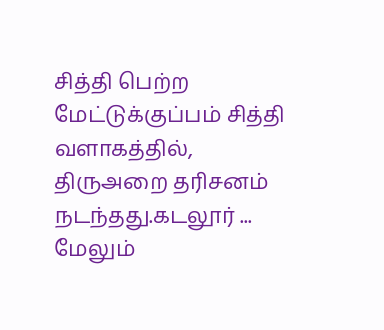சித்தி பெற்ற மேட்டுக்குப்பம் சித்தி வளாகத்தில், திருஅறை தரிசனம் நடந்தது.கடலூர் ... மேலும்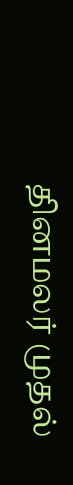தினமலர் முதல்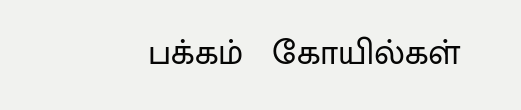பக்கம்   கோயில்கள்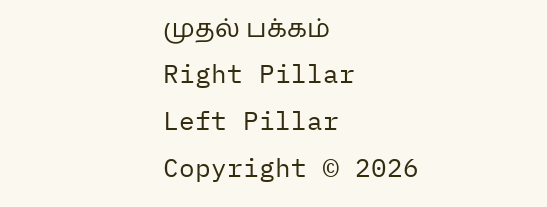முதல் பக்கம்
Right Pillar
Left Pillar
Copyright © 2026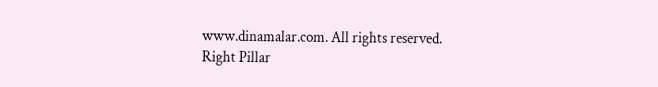www.dinamalar.com. All rights reserved.
Right Pillar